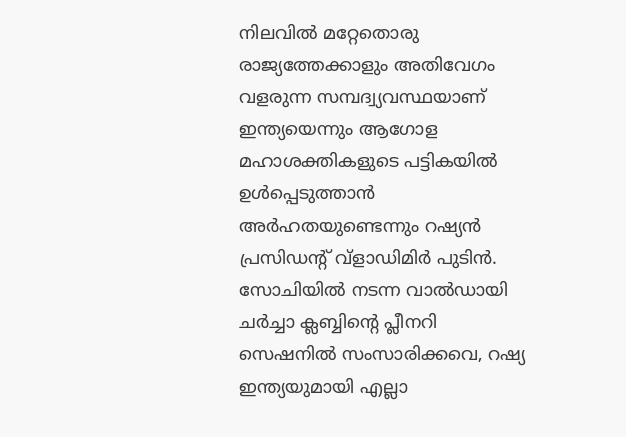നിലവിൽ മറ്റേതൊരു രാജ്യത്തേക്കാളും അതിവേഗം വളരുന്ന സമ്പദ്വ്യവസ്ഥയാണ് ഇന്ത്യയെന്നും ആഗോള മഹാശക്തികളുടെ പട്ടികയിൽ ഉൾപ്പെടുത്താൻ അർഹതയുണ്ടെന്നും റഷ്യൻ പ്രസിഡൻ്റ് വ്ളാഡിമിർ പുടിൻ.
സോചിയിൽ നടന്ന വാൽഡായി ചർച്ചാ ക്ലബ്ബിൻ്റെ പ്ലീനറി സെഷനിൽ സംസാരിക്കവെ, റഷ്യ ഇന്ത്യയുമായി എല്ലാ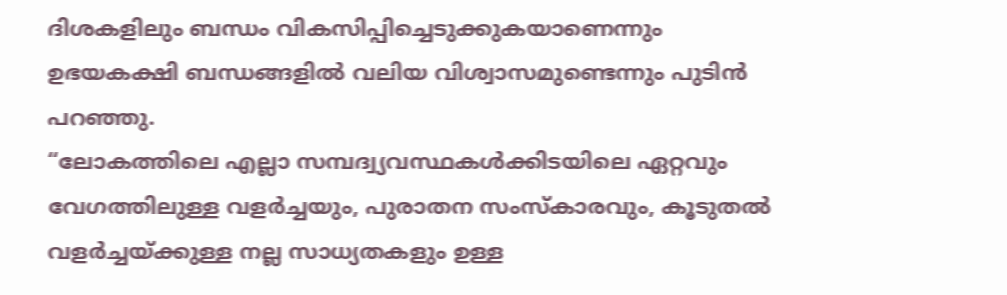ദിശകളിലും ബന്ധം വികസിപ്പിച്ചെടുക്കുകയാണെന്നും ഉഭയകക്ഷി ബന്ധങ്ങളിൽ വലിയ വിശ്വാസമുണ്ടെന്നും പുടിൻ പറഞ്ഞു.
“ലോകത്തിലെ എല്ലാ സമ്പദ്വ്യവസ്ഥകൾക്കിടയിലെ ഏറ്റവും വേഗത്തിലുള്ള വളർച്ചയും, പുരാതന സംസ്കാരവും, കൂടുതൽ വളർച്ചയ്ക്കുള്ള നല്ല സാധ്യതകളും ഉള്ള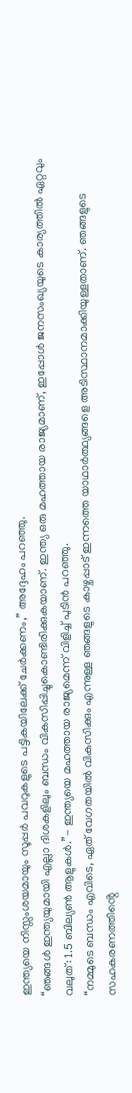ഇന്ത്യയെ നിസ്സംശയമായും സൂപ്പർ പവറുകളുടെ പട്ടികയിലേക്ക് ചേർക്കണം,” അദ്ദേഹം പറഞ്ഞു.
“ഞങ്ങൾ ഇന്ത്യയുമായി എല്ലാ ദിശകളിലും ബന്ധം വികസിപ്പിച്ചുകൊണ്ടിരിക്കുകയാണ്. ഇന്ത്യ ഒരു മഹത്തായ രാജ്യമാണ്, ഇപ്പോൾ ജനസംഖ്യയുടെ കാര്യത്തിൽ ഏറ്റവും വലുത്: 1.5 ബില്യൺ ആളുകൾ.”- ഇന്ത്യയെ മഹത്തായ രാജ്യമെന്ന് വിളിച്ച് പുടിൻ പറഞ്ഞു.
“നമ്മുടെ ബന്ധം എവിടെ, ഏത് വേഗതയിൽ വികസിക്കും എന്നുള്ള ഞങ്ങളുടെ കാഴ്ചപ്പാട് ഇന്നത്തെ യാഥാർത്ഥ്യങ്ങളെ അടിസ്ഥാനമാക്കിയുള്ളതാണ്. ഞങ്ങളുടെ സഹകരണത്തിൻ്റെ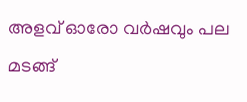അളവ് ഓരോ വർഷവും പല മടങ്ങ്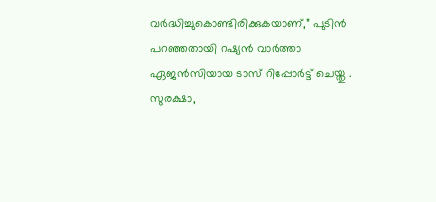വർദ്ധിച്ചുകൊണ്ടിരിക്കുകയാണ്,” പുടിൻ പറഞ്ഞതായി റഷ്യൻ വാർത്താ ഏജൻസിയായ ടാസ് റിപ്പോർട്ട് ചെയ്തു .
സുരക്ഷാ,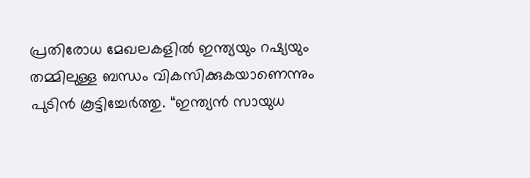പ്രതിരോധ മേഖലകളിൽ ഇന്ത്യയും റഷ്യയും തമ്മിലുള്ള ബന്ധം വികസിക്കുകയാണെന്നും പുടിൻ കൂട്ടിച്ചേർത്തു. “ഇന്ത്യൻ സായുധ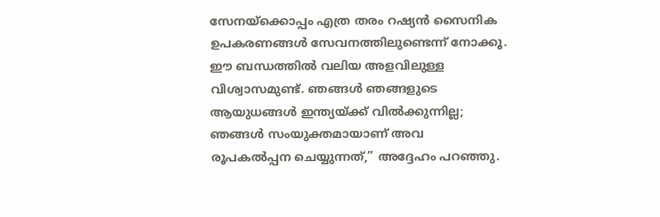സേനയ്ക്കൊപ്പം എത്ര തരം റഷ്യൻ സൈനിക ഉപകരണങ്ങൾ സേവനത്തിലുണ്ടെന്ന് നോക്കൂ. ഈ ബന്ധത്തിൽ വലിയ അളവിലുള്ള വിശ്വാസമുണ്ട്. ഞങ്ങൾ ഞങ്ങളുടെ ആയുധങ്ങൾ ഇന്ത്യയ്ക്ക് വിൽക്കുന്നില്ല; ഞങ്ങൾ സംയുക്തമായാണ് അവ രൂപകൽപ്പന ചെയ്യുന്നത്,” അദ്ദേഹം പറഞ്ഞു.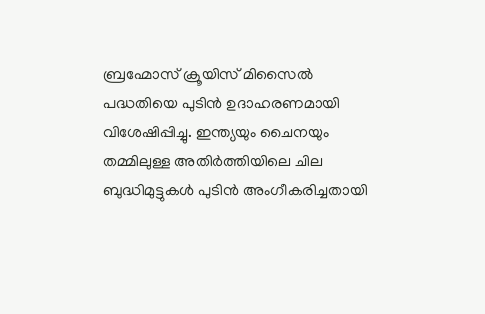ബ്രഹ്മോസ് ക്രൂയിസ് മിസൈൽ പദ്ധതിയെ പുടിൻ ഉദാഹരണമായി വിശേഷിപ്പിച്ചു. ഇന്ത്യയും ചൈനയും തമ്മിലുള്ള അതിർത്തിയിലെ ചില ബുദ്ധിമുട്ടുകൾ പുടിൻ അംഗീകരിച്ചതായി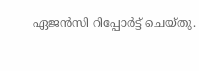ഏജൻസി റിപ്പോർട്ട് ചെയ്തു.